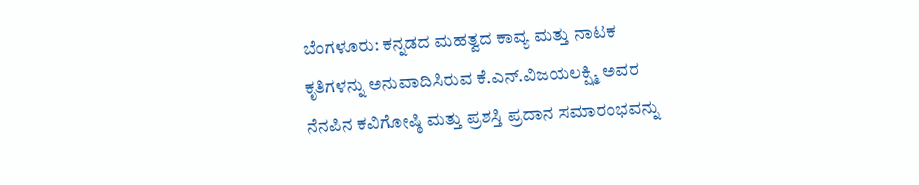ಬೆಂಗಳೂರು: ಕನ್ನಡದ ಮಹತ್ವದ ಕಾವ್ಯ ಮತ್ತು ನಾಟಕ ಕೃತಿಗಳನ್ನು ಅನುವಾದಿಸಿರುವ ಕೆ.ಎನ್.ವಿಜಯಲಕ್ಷ್ಮಿ ಅವರ ನೆನಪಿನ ಕವಿಗೋಷ್ಠಿ ಮತ್ತು ಪ್ರಶಸ್ತಿ ಪ್ರದಾನ ಸಮಾರಂಭವನ್ನು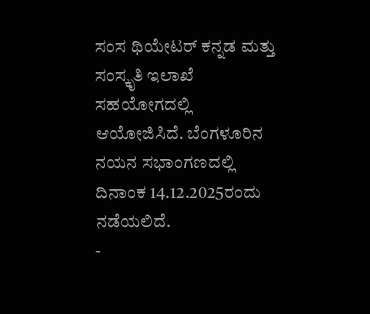ಸಂಸ ಥಿಯೇಟರ್ ಕನ್ನಡ ಮತ್ತು ಸಂಸ್ಕೃತಿ ಇಲಾಖೆ ಸಹಯೋಗದಲ್ಲಿ ಆಯೋಜಿಸಿದೆ. ಬೆಂಗಳೂರಿನ ನಯನ ಸಭಾಂಗಣದಲ್ಲಿ ದಿನಾಂಕ 14.12.2025ರಂದು ನಡೆಯಲಿದೆ.
-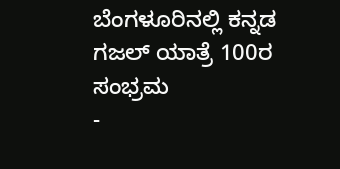ಬೆಂಗಳೂರಿನಲ್ಲಿ ಕನ್ನಡ ಗಜಲ್ ಯಾತ್ರೆ 100ರ ಸಂಭ್ರಮ
-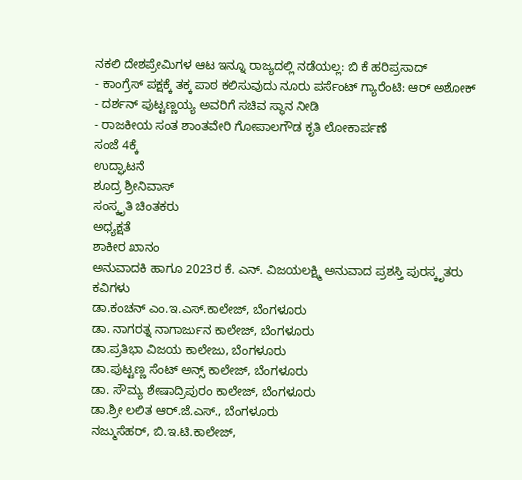ನಕಲಿ ದೇಶಪ್ರೇಮಿಗಳ ಆಟ ಇನ್ನೂ ರಾಜ್ಯದಲ್ಲಿ ನಡೆಯಲ್ಲ: ಬಿ ಕೆ ಹರಿಪ್ರಸಾದ್
- ಕಾಂಗ್ರೆಸ್ ಪಕ್ಷಕ್ಕೆ ತಕ್ಕ ಪಾಠ ಕಲಿಸುವುದು ನೂರು ಪರ್ಸೆಂಟ್ ಗ್ಯಾರೆಂಟಿ: ಆರ್ ಅಶೋಕ್
- ದರ್ಶನ್ ಪುಟ್ಟಣ್ಣಯ್ಯ ಅವರಿಗೆ ಸಚಿವ ಸ್ಥಾನ ನೀಡಿ
- ರಾಜಕೀಯ ಸಂತ ಶಾಂತವೇರಿ ಗೋಪಾಲಗೌಡ ಕೃತಿ ಲೋಕಾರ್ಪಣೆ
ಸಂಜೆ 4ಕ್ಕೆ
ಉದ್ಘಾಟನೆ
ಶೂದ್ರ ಶ್ರೀನಿವಾಸ್
ಸಂಸ್ಕೃತಿ ಚಿಂತಕರು
ಅಧ್ಯಕ್ಷತೆ
ಶಾಕೀರ ಖಾನಂ
ಅನುವಾದಕಿ ಹಾಗೂ 2023ರ ಕೆ. ಎನ್. ವಿಜಯಲಕ್ಷ್ಮಿ ಅನುವಾದ ಪ್ರಶಸ್ತಿ ಪುರಸ್ಕೃತರು
ಕವಿಗಳು
ಡಾ.ಕಂಚನ್ ಎಂ.ಇ.ಎಸ್.ಕಾಲೇಜ್, ಬೆಂಗಳೂರು
ಡಾ. ನಾಗರತ್ನ ನಾಗಾರ್ಜುನ ಕಾಲೇಜ್, ಬೆಂಗಳೂರು
ಡಾ.ಪ್ರತಿಭಾ ವಿಜಯ ಕಾಲೇಜು, ಬೆಂಗಳೂರು
ಡಾ.ಪುಟ್ಟಣ್ಣ ಸೆಂಟ್ ಅನ್ಸ್ ಕಾಲೇಜ್, ಬೆಂಗಳೂರು
ಡಾ. ಸೌಮ್ಯ ಶೇಷಾದ್ರಿಪುರಂ ಕಾಲೇಜ್, ಬೆಂಗಳೂರು
ಡಾ.ಶ್ರೀ ಲಲಿತ ಆರ್.ಜೆ.ಎಸ್., ಬೆಂಗಳೂರು
ನಜ್ಮುಸೆಹರ್, ಬಿ.ಇ.ಟಿ.ಕಾಲೇಜ್,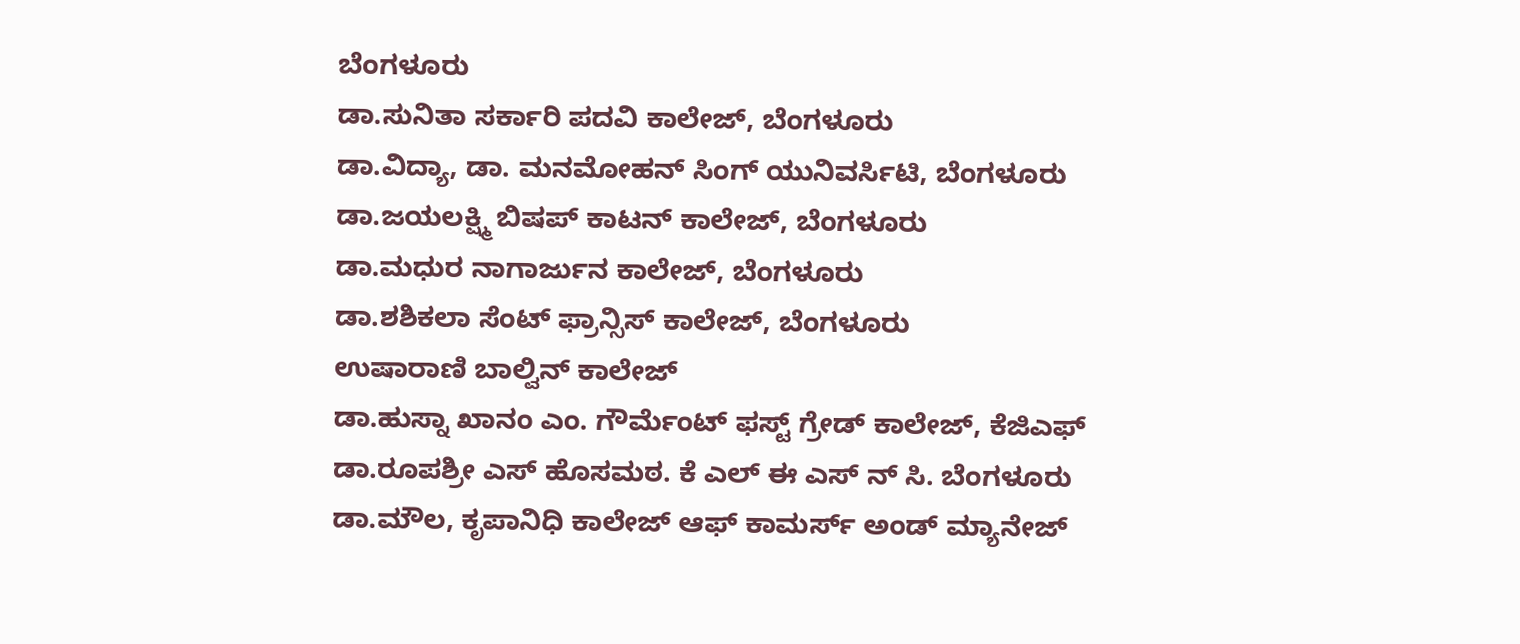ಬೆಂಗಳೂರು
ಡಾ.ಸುನಿತಾ ಸರ್ಕಾರಿ ಪದವಿ ಕಾಲೇಜ್, ಬೆಂಗಳೂರು
ಡಾ.ವಿದ್ಯಾ, ಡಾ. ಮನಮೋಹನ್ ಸಿಂಗ್ ಯುನಿವರ್ಸಿಟಿ, ಬೆಂಗಳೂರು
ಡಾ.ಜಯಲಕ್ಷ್ಮಿ ಬಿಷಪ್ ಕಾಟನ್ ಕಾಲೇಜ್, ಬೆಂಗಳೂರು
ಡಾ.ಮಧುರ ನಾಗಾರ್ಜುನ ಕಾಲೇಜ್, ಬೆಂಗಳೂರು
ಡಾ.ಶಶಿಕಲಾ ಸೆಂಟ್ ಫ್ರಾನ್ಸಿಸ್ ಕಾಲೇಜ್, ಬೆಂಗಳೂರು
ಉಷಾರಾಣಿ ಬಾಲ್ವಿನ್ ಕಾಲೇಜ್
ಡಾ.ಹುಸ್ನಾ ಖಾನಂ ಎಂ. ಗೌರ್ಮೆಂಟ್ ಫಸ್ಟ್ ಗ್ರೇಡ್ ಕಾಲೇಜ್, ಕೆಜಿಎಫ್
ಡಾ.ರೂಪಶ್ರೀ ಎಸ್ ಹೊಸಮಠ. ಕೆ ಎಲ್ ಈ ಎಸ್ ನ್ ಸಿ. ಬೆಂಗಳೂರು
ಡಾ.ಮೌಲ, ಕೃಪಾನಿಧಿ ಕಾಲೇಜ್ ಆಫ್ ಕಾಮರ್ಸ್ ಅಂಡ್ ಮ್ಯಾನೇಜ್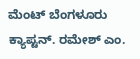ಮೆಂಟ್ ಬೆಂಗಳೂರು
ಕ್ಯಾಪ್ಟನ್. ರಮೇಶ್ ಎಂ.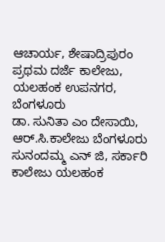ಆಚಾರ್ಯ, ಶೇಷಾದ್ರಿಪುರಂ ಪ್ರಥಮ ದರ್ಜೆ ಕಾಲೇಜು, ಯಲಹಂಕ ಉಪನಗರ, ಬೆಂಗಳೂರು
ಡಾ. ಸುನಿತಾ ಎಂ ದೇಸಾಯಿ, ಆರ್.ಸಿ.ಕಾಲೇಜು ಬೆಂಗಳೂರು
ಸುನಂದಮ್ಮ ಎನ್ ಜಿ, ಸರ್ಕಾರಿ ಕಾಲೇಜು ಯಲಹಂಕ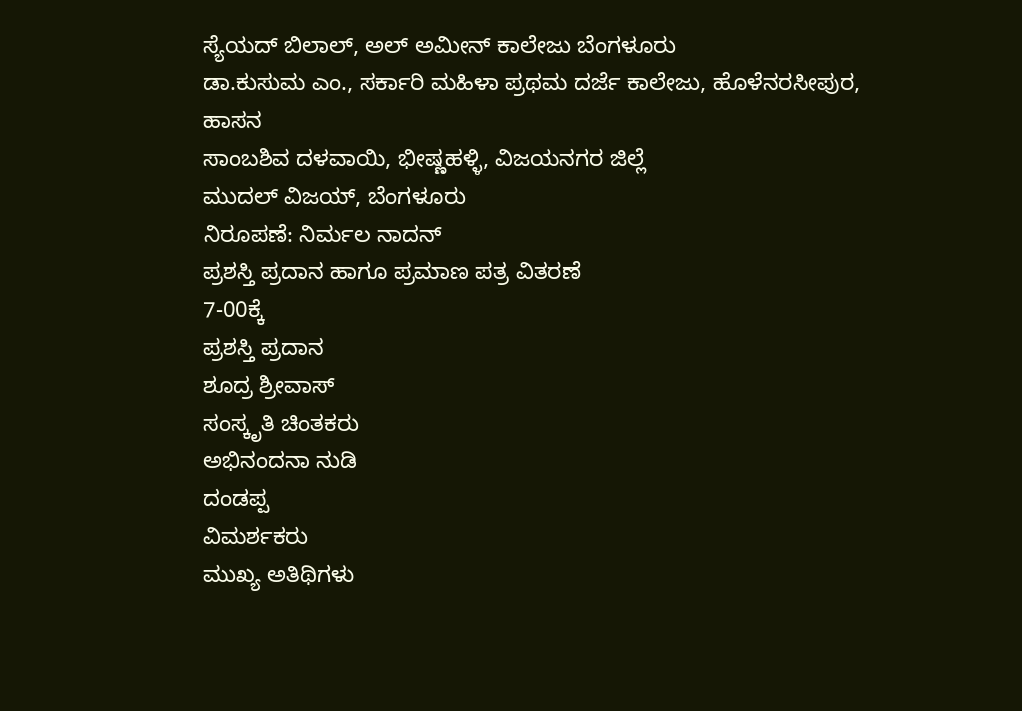ಸ್ಯೆಯದ್ ಬಿಲಾಲ್, ಅಲ್ ಅಮೀನ್ ಕಾಲೇಜು ಬೆಂಗಳೂರು
ಡಾ.ಕುಸುಮ ಎಂ., ಸರ್ಕಾರಿ ಮಹಿಳಾ ಪ್ರಥಮ ದರ್ಜೆ ಕಾಲೇಜು, ಹೊಳೆನರಸೀಪುರ, ಹಾಸನ
ಸಾಂಬಶಿವ ದಳವಾಯಿ, ಭೀಷ್ಣಹಳ್ಳಿ, ವಿಜಯನಗರ ಜಿಲ್ಲೆ
ಮುದಲ್ ವಿಜಯ್, ಬೆಂಗಳೂರು
ನಿರೂಪಣೆ: ನಿರ್ಮಲ ನಾದನ್
ಪ್ರಶಸ್ತಿ ಪ್ರದಾನ ಹಾಗೂ ಪ್ರಮಾಣ ಪತ್ರ ವಿತರಣೆ
7-00ಕ್ಕೆ
ಪ್ರಶಸ್ತಿ ಪ್ರದಾನ
ಶೂದ್ರ ಶ್ರೀವಾಸ್
ಸಂಸ್ಕೃತಿ ಚಿಂತಕರು
ಅಭಿನಂದನಾ ನುಡಿ
ದಂಡಪ್ಪ
ವಿಮರ್ಶಕರು
ಮುಖ್ಯ ಅತಿಥಿಗಳು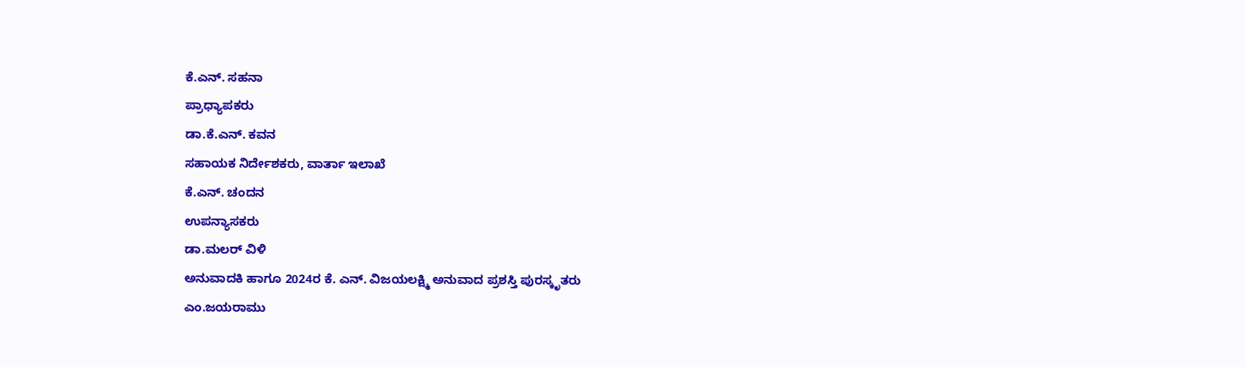ಕೆ.ಎನ್. ಸಹನಾ
ಪ್ರಾಧ್ಯಾಪಕರು
ಡಾ.ಕೆ.ಎನ್. ಕವನ
ಸಹಾಯಕ ನಿರ್ದೇಶಕರು, ವಾರ್ತಾ ಇಲಾಖೆ
ಕೆ.ಎನ್. ಚಂದನ
ಉಪನ್ಯಾಸಕರು
ಡಾ.ಮಲರ್ ವಿಳಿ
ಅನುವಾದಕಿ ಹಾಗೂ 2024ರ ಕೆ. ಎನ್. ವಿಜಯಲಕ್ಷ್ಮಿ ಅನುವಾದ ಪ್ರಶಸ್ತಿ ಪುರಸ್ಕೃತರು
ಎಂ.ಜಯರಾಮು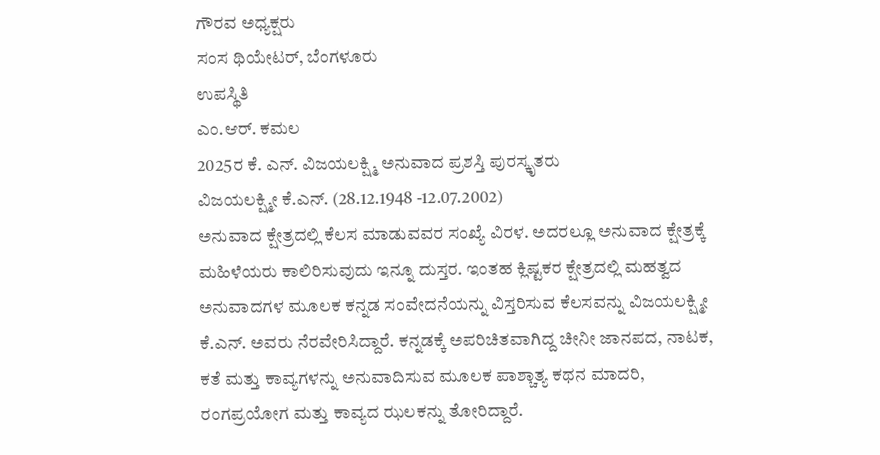ಗೌರವ ಅಧ್ಯಕ್ಷರು
ಸಂಸ ಥಿಯೇಟರ್, ಬೆಂಗಳೂರು
ಉಪಸ್ಥಿತಿ
ಎಂ.ಆರ್. ಕಮಲ
2025ರ ಕೆ. ಎನ್. ವಿಜಯಲಕ್ಷ್ಮಿ ಅನುವಾದ ಪ್ರಶಸ್ತಿ ಪುರಸ್ಕೃತರು
ವಿಜಯಲಕ್ಷ್ಮೀ ಕೆ.ಎನ್. (28.12.1948 -12.07.2002)
ಅನುವಾದ ಕ್ಷೇತ್ರದಲ್ಲಿ ಕೆಲಸ ಮಾಡುವವರ ಸಂಖ್ಯೆ ವಿರಳ. ಅದರಲ್ಲೂ ಅನುವಾದ ಕ್ಷೇತ್ರಕ್ಕೆ ಮಹಿಳೆಯರು ಕಾಲಿರಿಸುವುದು ಇನ್ನೂ ದುಸ್ತರ. ಇಂತಹ ಕ್ಲಿಷ್ಟಕರ ಕ್ಷೇತ್ರದಲ್ಲಿ ಮಹತ್ವದ ಅನುವಾದಗಳ ಮೂಲಕ ಕನ್ನಡ ಸಂವೇದನೆಯನ್ನು ವಿಸ್ತರಿಸುವ ಕೆಲಸವನ್ನು ವಿಜಯಲಕ್ಷ್ಮೀ ಕೆ.ಎನ್. ಅವರು ನೆರವೇರಿಸಿದ್ದಾರೆ. ಕನ್ನಡಕ್ಕೆ ಅಪರಿಚಿತವಾಗಿದ್ದ ಚೀನೀ ಜಾನಪದ, ನಾಟಕ, ಕತೆ ಮತ್ತು ಕಾವ್ಯಗಳನ್ನು ಅನುವಾದಿಸುವ ಮೂಲಕ ಪಾಶ್ಚಾತ್ಯ ಕಥನ ಮಾದರಿ, ರಂಗಪ್ರಯೋಗ ಮತ್ತು ಕಾವ್ಯದ ಝಲಕನ್ನು ತೋರಿದ್ದಾರೆ.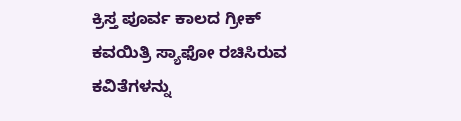ಕ್ರಿಸ್ತ ಪೂರ್ವ ಕಾಲದ ಗ್ರೀಕ್ ಕವಯಿತ್ರಿ ಸ್ಯಾಫೋ ರಚಿಸಿರುವ ಕವಿತೆಗಳನ್ನು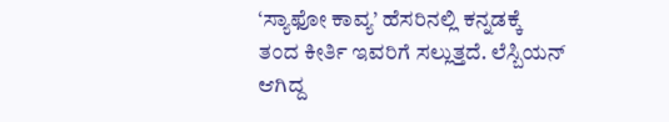‘ಸ್ಯಾಫೋ ಕಾವ್ಯ’ ಹೆಸರಿನಲ್ಲಿ ಕನ್ನಡಕ್ಕೆ ತಂದ ಕೀರ್ತಿ ಇವರಿಗೆ ಸಲ್ಲುತ್ತದೆ. ಲೆಸ್ಬಿಯನ್ ಆಗಿದ್ದ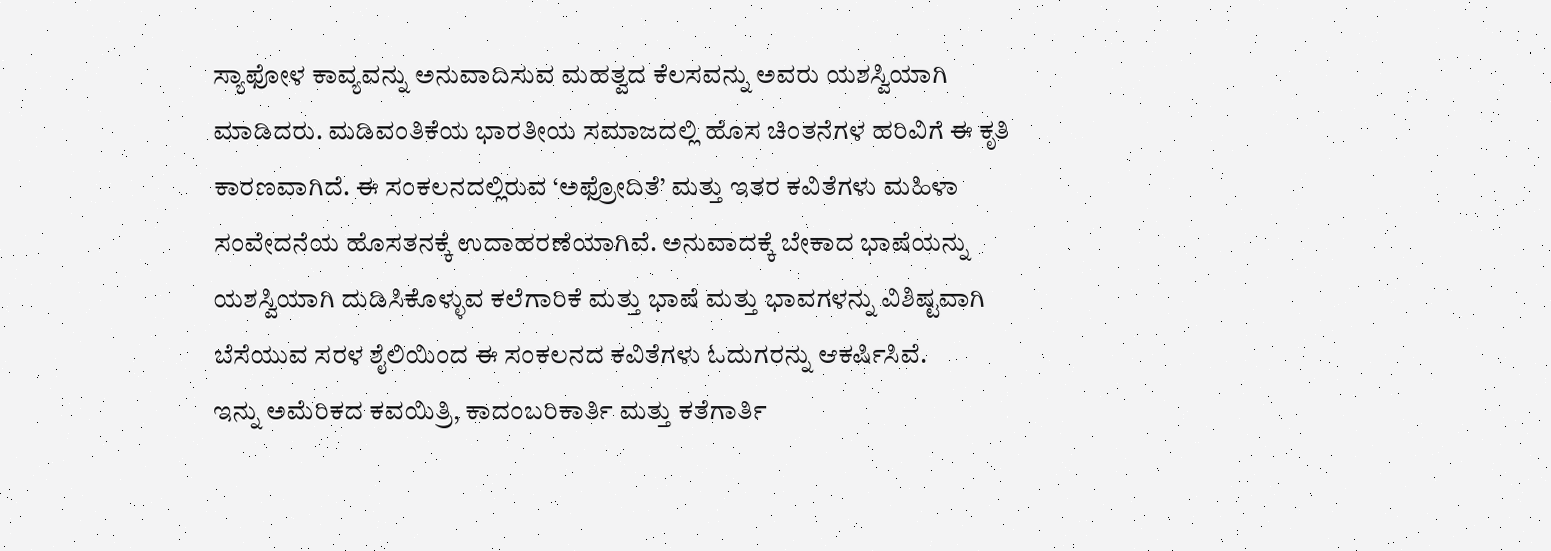ಸ್ಯಾಫೋಳ ಕಾವ್ಯವನ್ನು ಅನುವಾದಿಸುವ ಮಹತ್ವದ ಕೆಲಸವನ್ನು ಅವರು ಯಶಸ್ವಿಯಾಗಿ ಮಾಡಿದರು. ಮಡಿವಂತಿಕೆಯ ಭಾರತೀಯ ಸಮಾಜದಲ್ಲಿ ಹೊಸ ಚಿಂತನೆಗಳ ಹರಿವಿಗೆ ಈ ಕೃತಿ ಕಾರಣವಾಗಿದೆ. ಈ ಸಂಕಲನದಲ್ಲಿರುವ ‘ಅಫ್ರೋದಿತೆ’ ಮತ್ತು ಇತರ ಕವಿತೆಗಳು ಮಹಿಳಾ ಸಂವೇದನೆಯ ಹೊಸತನಕ್ಕೆ ಉದಾಹರಣೆಯಾಗಿವೆ. ಅನುವಾದಕ್ಕೆ ಬೇಕಾದ ಭಾಷೆಯನ್ನು ಯಶಸ್ವಿಯಾಗಿ ದುಡಿಸಿಕೊಳ್ಳುವ ಕಲೆಗಾರಿಕೆ ಮತ್ತು ಭಾಷೆ ಮತ್ತು ಭಾವಗಳನ್ನು ವಿಶಿಷ್ಟವಾಗಿ ಬೆಸೆಯುವ ಸರಳ ಶೈಲಿಯಿಂದ ಈ ಸಂಕಲನದ ಕವಿತೆಗಳು ಓದುಗರನ್ನು ಆಕರ್ಷಿಸಿವೆ.
ಇನ್ನು ಅಮೆರಿಕದ ಕವಯಿತ್ರಿ, ಕಾದಂಬರಿಕಾರ್ತಿ ಮತ್ತು ಕತೆಗಾರ್ತಿ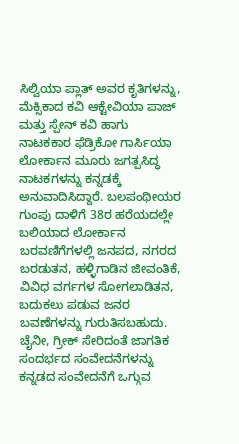ಸಿಲ್ವಿಯಾ ಪ್ಲಾತ್ ಅವರ ಕೃತಿಗಳನ್ನು, ಮೆಕ್ಸಿಕಾದ ಕವಿ ಆಕ್ಟೇವಿಯಾ ಪಾಜ್ ಮತ್ತು ಸ್ಪೇನ್ ಕವಿ ಹಾಗು ನಾಟಕಕಾರ ಫೆಡ್ರಿಕೋ ಗಾರ್ಸಿಯಾ ಲೋರ್ಕಾನ ಮೂರು ಜಗತ್ಪಸಿದ್ಧ ನಾಟಕಗಳನ್ನು ಕನ್ನಡಕ್ಕೆ ಅನುವಾದಿಸಿದ್ದಾರೆ. ಬಲಪಂಥೀಯರ ಗುಂಪು ದಾಳಿಗೆ 38ರ ಹರೆಯದಲ್ಲೇ ಬಲಿಯಾದ ಲೋರ್ಕಾನ ಬರವಣಿಗೆಗಳಲ್ಲಿ ಜನಪದ, ನಗರದ ಬರಡುತನ, ಹಳ್ಳಿಗಾಡಿನ ಜೀವಂತಿಕೆ, ವಿವಿಧ ವರ್ಗಗಳ ಸೋಗಲಾಡಿತನ, ಬದುಕಲು ಪಡುವ ಜನರ ಬವಣೆಗಳನ್ನು ಗುರುತಿಸಬಹುದು. ಚೈನೀ, ಗ್ರೀಕ್ ಸೇರಿದಂತೆ ಜಾಗತಿಕ ಸಂದರ್ಭದ ಸಂವೇದನೆಗಳನ್ನು ಕನ್ನಡದ ಸಂವೇದನೆಗೆ ಒಗ್ಗುವ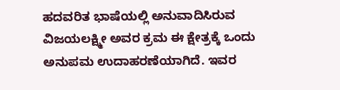ಹದವರಿತ ಭಾಷೆಯಲ್ಲಿ ಅನುವಾದಿಸಿರುವ ವಿಜಯಲಕ್ಷ್ಮೀ ಅವರ ಕ್ರಮ ಈ ಕ್ಷೇತ್ರಕ್ಕೆ ಒಂದು ಅನುಪಮ ಉದಾಹರಣೆಯಾಗಿದೆ. ಇವರ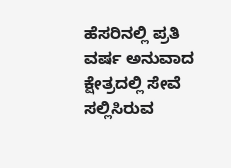ಹೆಸರಿನಲ್ಲಿ ಪ್ರತಿ ವರ್ಷ ಅನುವಾದ ಕ್ಷೇತ್ರದಲ್ಲಿ ಸೇವೆ ಸಲ್ಲಿಸಿರುವ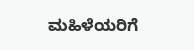ಮಹಿಳೆಯರಿಗೆ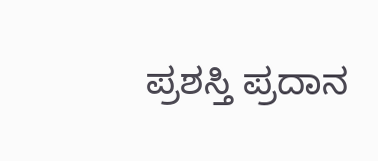ಪ್ರಶಸ್ತಿ ಪ್ರದಾನ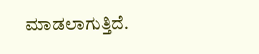ಮಾಡಲಾಗುತ್ತಿದೆ.